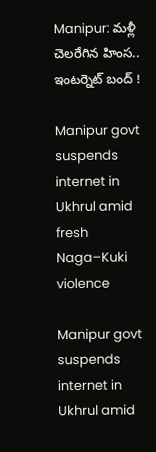Manipur: మళ్లీ చెలరేగిన హింస.. ఇంటర్నెట్ బంద్ !

Manipur govt suspends internet in Ukhrul amid fresh Naga–Kuki violence

Manipur govt suspends internet in Ukhrul amid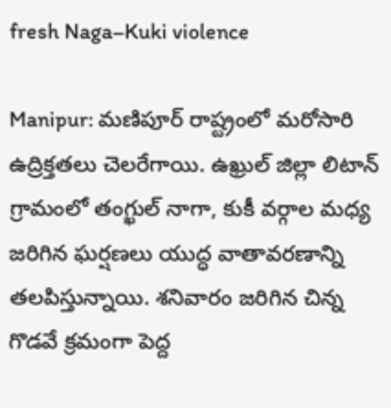fresh Naga–Kuki violence

Manipur: మణిపూర్ రాష్ట్రంలో మరోసారి ఉద్రిక్తతలు చెలరేగాయి. ఉఖ్రుల్ జిల్లా లిటాన్ గ్రామంలో తంగ్ఖుల్ నాగా, కుకీ వర్గాల మధ్య జరిగిన ఘర్షణలు యుద్ధ వాతావరణాన్ని తలపిస్తున్నాయి. శనివారం జరిగిన చిన్న గొడవే క్రమంగా పెద్ద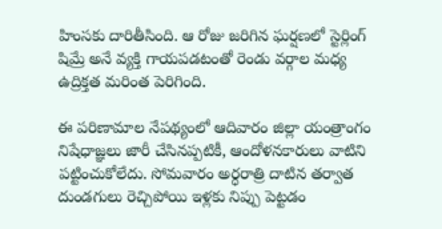హింసకు దారితీసింది. ఆ రోజు జరిగిన ఘర్షణలో స్టెర్లింగ్ షిమ్రే అనే వ్యక్తి గాయపడటంతో రెండు వర్గాల మధ్య ఉద్రిక్తత మరింత పెరిగింది.

ఈ పరిణామాల నేపథ్యంలో ఆదివారం జిల్లా యంత్రాంగం నిషేధాజ్ఞలు జారీ చేసినప్పటికీ, ఆందోళనకారులు వాటిని పట్టించుకోలేదు. సోమవారం అర్ధరాత్రి దాటిన తర్వాత దుండగులు రెచ్చిపోయి ఇళ్లకు నిప్పు పెట్టడం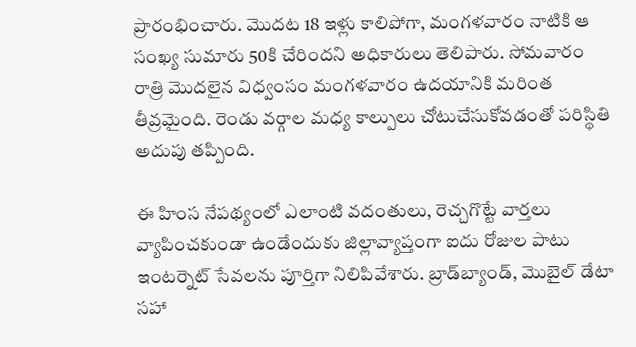ప్రారంభించారు. మొదట 18 ఇళ్లు కాలిపోగా, మంగళవారం నాటికి ఆ సంఖ్య సుమారు 50కి చేరిందని అధికారులు తెలిపారు. సోమవారం రాత్రి మొదలైన విధ్వంసం మంగళవారం ఉదయానికి మరింత తీవ్రమైంది. రెండు వర్గాల మధ్య కాల్పులు చోటుచేసుకోవడంతో పరిస్థితి అదుపు తప్పింది.

ఈ హింస నేపథ్యంలో ఎలాంటి వదంతులు, రెచ్చగొట్టే వార్తలు వ్యాపించకుండా ఉండేందుకు జిల్లావ్యాప్తంగా ఐదు రోజుల పాటు ఇంటర్నెట్ సేవలను పూర్తిగా నిలిపివేశారు. బ్రాడ్‌బ్యాండ్, మొబైల్ డేటా సహా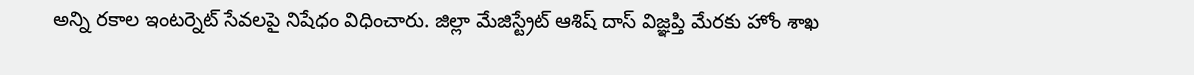అన్ని రకాల ఇంటర్నెట్ సేవలపై నిషేధం విధించారు. జిల్లా మేజిస్ట్రేట్ ఆశిష్ దాస్ విజ్ఞప్తి మేరకు హోం శాఖ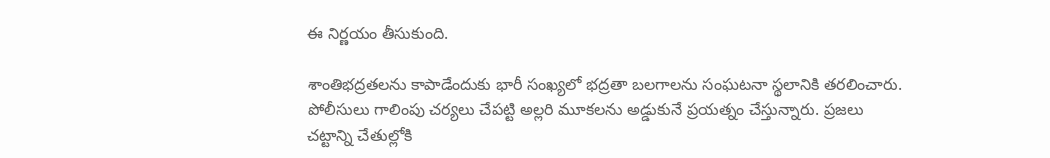ఈ నిర్ణయం తీసుకుంది.

శాంతిభద్రతలను కాపాడేందుకు భారీ సంఖ్యలో భద్రతా బలగాలను సంఘటనా స్థలానికి తరలించారు. పోలీసులు గాలింపు చర్యలు చేపట్టి అల్లరి మూకలను అడ్డుకునే ప్రయత్నం చేస్తున్నారు. ప్రజలు చట్టాన్ని చేతుల్లోకి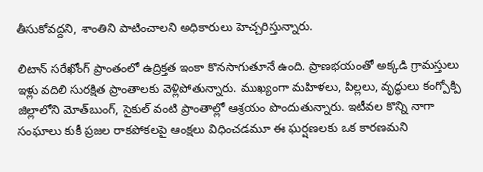తీసుకోవద్దని, శాంతిని పాటించాలని అధికారులు హెచ్చరిస్తున్నారు.

లిటాన్ సరేఖోంగ్ ప్రాంతంలో ఉద్రిక్తత ఇంకా కొనసాగుతూనే ఉంది. ప్రాణభయంతో అక్కడి గ్రామస్తులు ఇళ్లు వదిలి సురక్షిత ప్రాంతాలకు వెళ్లిపోతున్నారు. ముఖ్యంగా మహిళలు, పిల్లలు, వృద్ధులు కంగ్పోక్పి జిల్లాలోని మోత్‌బుంగ్, సైకుల్ వంటి ప్రాంతాల్లో ఆశ్రయం పొందుతున్నారు. ఇటీవల కొన్ని నాగా సంఘాలు కుకీ ప్రజల రాకపోకలపై ఆంక్షలు విధించడమూ ఈ ఘర్షణలకు ఒక కారణమని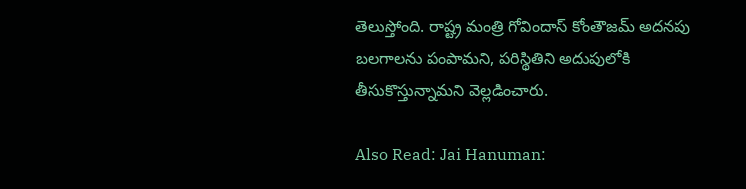తెలుస్తోంది. రాష్ట్ర మంత్రి గోవిందాస్ కోంతౌజమ్ అదనపు బలగాలను పంపామని, పరిస్థితిని అదుపులోకి తీసుకొస్తున్నామని వెల్లడించారు.

Also Read: Jai Hanuman: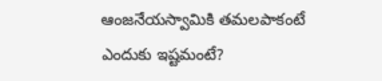ఆంజనేయస్వామికి తమలపాకంటే ఎందుకు ఇష్టమంటే?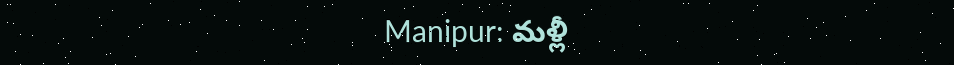Manipur: మళ్లీ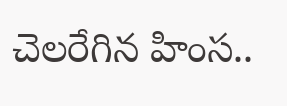చెలరేగిన హింస..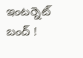ఇంటర్నెట్ బంద్ !